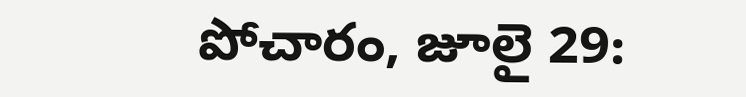పోచారం, జూలై 29: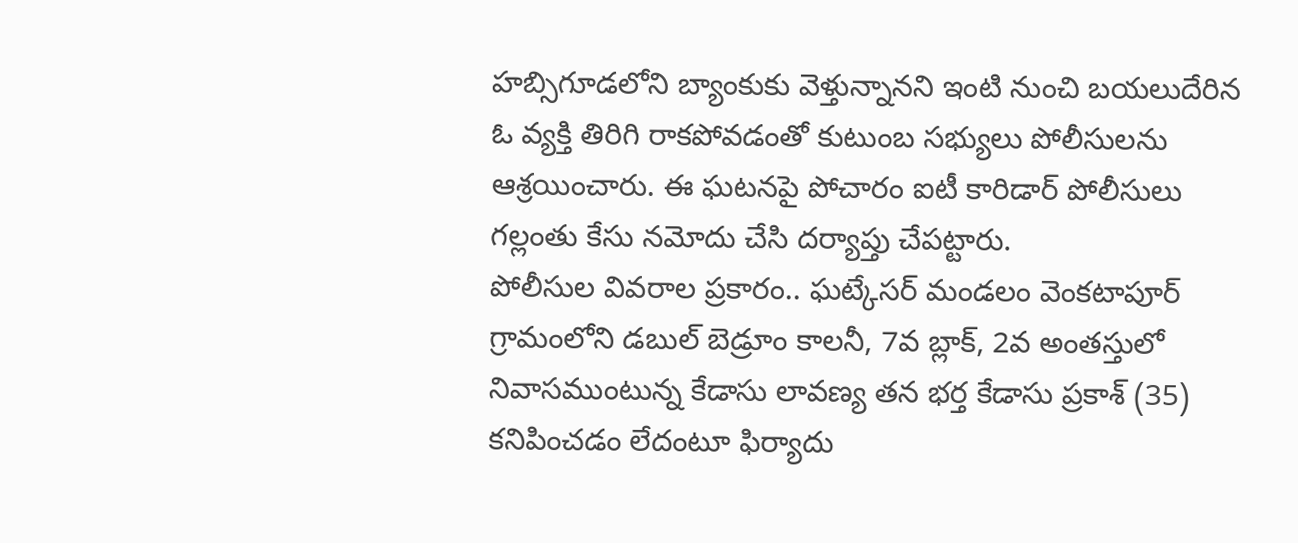హబ్సిగూడలోని బ్యాంకుకు వెళ్తున్నానని ఇంటి నుంచి బయలుదేరిన ఓ వ్యక్తి తిరిగి రాకపోవడంతో కుటుంబ సభ్యులు పోలీసులను ఆశ్రయించారు. ఈ ఘటనపై పోచారం ఐటీ కారిడార్ పోలీసులు గల్లంతు కేసు నమోదు చేసి దర్యాప్తు చేపట్టారు.
పోలీసుల వివరాల ప్రకారం.. ఘట్కేసర్ మండలం వెంకటాపూర్ గ్రామంలోని డబుల్ బెడ్రూం కాలనీ, 7వ బ్లాక్, 2వ అంతస్తులో నివాసముంటున్న కేడాసు లావణ్య తన భర్త కేడాసు ప్రకాశ్ (35) కనిపించడం లేదంటూ ఫిర్యాదు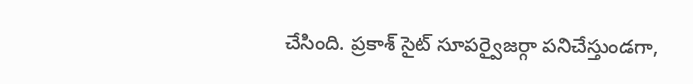చేసింది. ప్రకాశ్ సైట్ సూపర్వైజర్గా పనిచేస్తుండగా,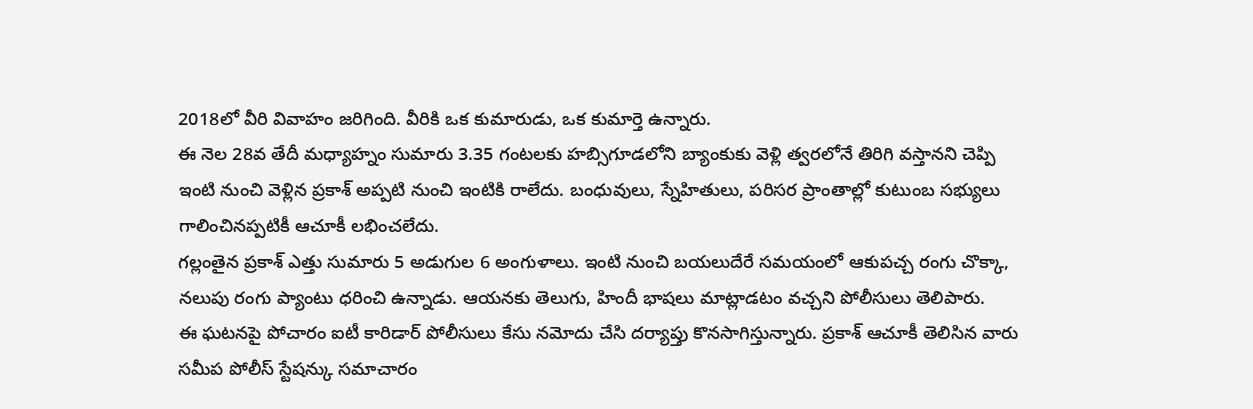2018లో వీరి వివాహం జరిగింది. వీరికి ఒక కుమారుడు, ఒక కుమార్తె ఉన్నారు.
ఈ నెల 28వ తేదీ మధ్యాహ్నం సుమారు 3.35 గంటలకు హబ్సిగూడలోని బ్యాంకుకు వెళ్లి త్వరలోనే తిరిగి వస్తానని చెప్పి ఇంటి నుంచి వెళ్లిన ప్రకాశ్ అప్పటి నుంచి ఇంటికి రాలేదు. బంధువులు, స్నేహితులు, పరిసర ప్రాంతాల్లో కుటుంబ సభ్యులు గాలించినప్పటికీ ఆచూకీ లభించలేదు.
గల్లంతైన ప్రకాశ్ ఎత్తు సుమారు 5 అడుగుల 6 అంగుళాలు. ఇంటి నుంచి బయలుదేరే సమయంలో ఆకుపచ్చ రంగు చొక్కా, నలుపు రంగు ప్యాంటు ధరించి ఉన్నాడు. ఆయనకు తెలుగు, హిందీ భాషలు మాట్లాడటం వచ్చని పోలీసులు తెలిపారు.
ఈ ఘటనపై పోచారం ఐటీ కారిడార్ పోలీసులు కేసు నమోదు చేసి దర్యాప్తు కొనసాగిస్తున్నారు. ప్రకాశ్ ఆచూకీ తెలిసిన వారు సమీప పోలీస్ స్టేషన్కు సమాచారం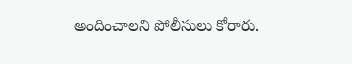అందించాలని పోలీసులు కోరారు.